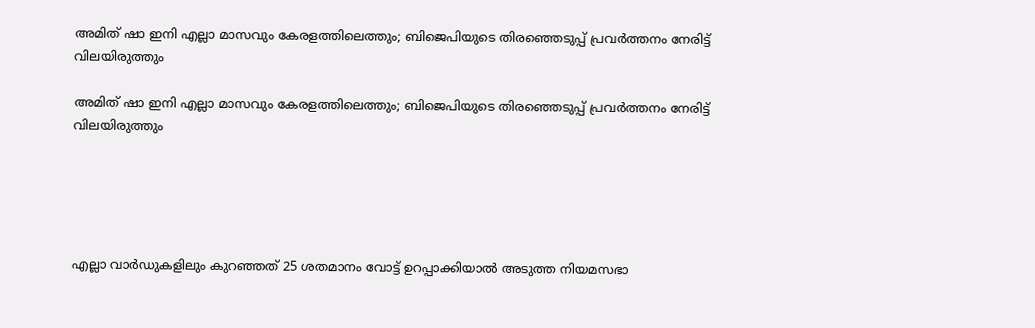അമിത് ഷാ ഇനി എല്ലാ മാസവും കേരളത്തിലെത്തും; ബിജെപിയുടെ തിരഞ്ഞെടുപ്പ് പ്രവർത്തനം നേരിട്ട് വിലയിരുത്തും

അമിത് ഷാ ഇനി എല്ലാ മാസവും കേരളത്തിലെത്തും; ബിജെപിയുടെ തിരഞ്ഞെടുപ്പ് പ്രവർത്തനം നേരിട്ട് വിലയിരുത്തും





എല്ലാ വാർഡുകളിലും കുറഞ്ഞത് 25 ശതമാനം വോട്ട് ഉറപ്പാക്കിയാൽ അടുത്ത നിയമസഭാ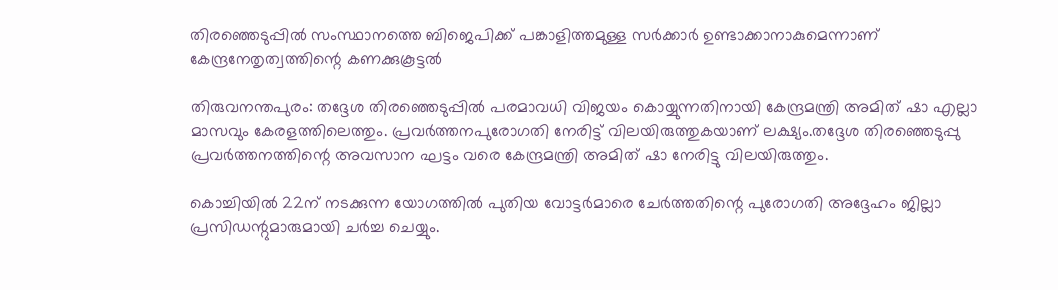തിരഞ്ഞെടുപ്പിൽ സംസ്ഥാനത്തെ ബിജെപിക്ക് പങ്കാളിത്തമുള്ള സർക്കാർ ഉണ്ടാക്കാനാകുമെന്നാണ് കേന്ദ്രനേതൃത്വത്തിന്റെ കണക്കുകൂട്ടൽ

തിരുവനന്തപുരം: തദ്ദേശ തിരഞ്ഞെടുപ്പിൽ പരമാവധി വിജയം കൊയ്യുന്നതിനായി കേന്ദ്രമന്ത്രി അമിത് ഷാ എല്ലാ മാസവും കേരളത്തിലെത്തും. പ്രവർത്തനപുരോഗതി നേരിട്ട് വിലയിരുത്തുകയാണ് ലക്ഷ്യം.തദ്ദേശ തിരഞ്ഞെടുപ്പു പ്രവർത്തനത്തിന്റെ അവസാന ഘട്ടം വരെ കേന്ദ്രമന്ത്രി അമിത് ഷാ നേരിട്ടു വിലയിരുത്തും.

കൊച്ചിയിൽ 22ന് നടക്കുന്ന യോഗത്തിൽ പുതിയ വോട്ടർമാരെ ചേർത്തതിന്റെ പുരോഗതി അദ്ദേഹം ജില്ലാ പ്രസിഡന്റുമാരുമായി ചർച്ച ചെയ്യും.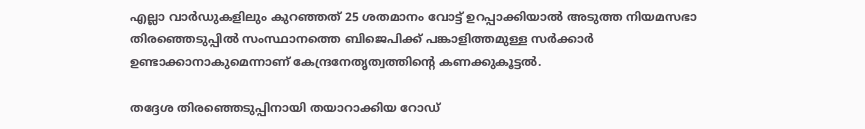എല്ലാ വാർഡുകളിലും കുറഞ്ഞത് 25 ശതമാനം വോട്ട് ഉറപ്പാക്കിയാൽ അടുത്ത നിയമസഭാ തിരഞ്ഞെടുപ്പിൽ സംസ്ഥാനത്തെ ബിജെപിക്ക് പങ്കാളിത്തമുള്ള സർക്കാർ ഉണ്ടാക്കാനാകുമെന്നാണ് കേന്ദ്രനേതൃത്വത്തിന്റെ കണക്കുകൂട്ടൽ.

തദ്ദേശ തിരഞ്ഞെടുപ്പിനായി തയാറാക്കിയ റോഡ്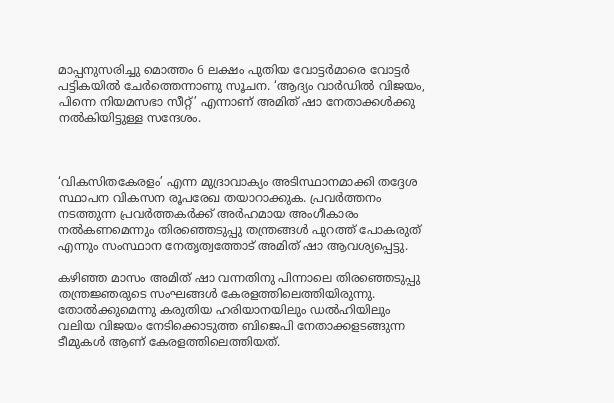മാപ്പനുസരിച്ചു മൊത്തം 6 ലക്ഷം പുതിയ വോട്ടർമാരെ വോട്ടർ പട്ടികയിൽ ചേർത്തെന്നാണു സൂചന. ‘ആദ്യം വാർഡിൽ വിജയം, പിന്നെ നിയമസഭാ സീറ്റ്’ എന്നാണ് അമിത് ഷാ നേതാക്കൾക്കു നൽകിയിട്ടുള്ള സന്ദേശം.



‘വികസിതകേരളം’ എന്ന മുദ്രാവാക്യം അടിസ്ഥാനമാക്കി തദ്ദേശ സ്ഥാപന വികസന രൂപരേഖ തയാറാക്കുക. പ്രവർത്തനം നടത്തുന്ന പ്രവർത്തകർക്ക് അർഹമായ അംഗീകാരം നൽകണമെന്നും തിരഞ്ഞെടുപ്പു തന്ത്രങ്ങൾ പുറത്ത് പോകരുത് എന്നും സംസ്ഥാന നേതൃത്വത്തോട് അമിത് ഷാ ആവശ്യപ്പെട്ടു.

കഴിഞ്ഞ മാസം അമിത് ഷാ വന്നതിനു പിന്നാലെ തിരഞ്ഞെടുപ്പു തന്ത്രജ്ഞരുടെ സംഘങ്ങൾ കേരളത്തിലെത്തിയിരുന്നു. തോൽക്കുമെന്നു കരുതിയ ഹരിയാനയിലും ഡൽഹിയിലും വലിയ വിജയം നേടിക്കൊടുത്ത ബിജെപി നേതാക്കളടങ്ങുന്ന ടീമുകൾ ആണ് കേരളത്തിലെത്തിയത്.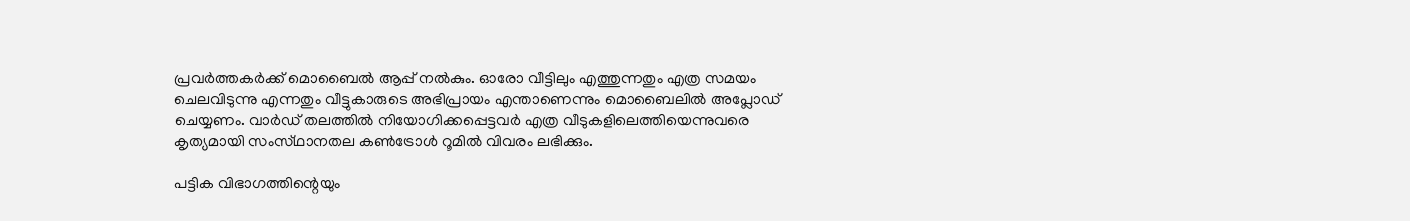പ്രവർത്തകർക്ക് മൊബൈൽ ആപ്പ് നൽകും. ഓരോ വീട്ടിലും എത്തുന്നതും എത്ര സമയം ചെലവിടുന്നു എന്നതും വീട്ടുകാരുടെ അഭിപ്രായം എന്താണെന്നും മൊബൈലിൽ അപ്ലോഡ് ചെയ്യണം. വാർഡ് തലത്തിൽ നിയോഗിക്കപ്പെട്ടവർ എത്ര വീടുകളിലെത്തിയെന്നുവരെ കൃത്യമായി സംസ്‌ഥാനതല കൺട്രോൾ റൂമിൽ വിവരം ലഭിക്കും.

പട്ടിക വിഭാഗത്തിന്റെയും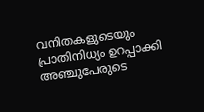വനിതകളുടെയും പ്രാതിനിധ്യം ഉറപ്പാക്കി അഞ്ചുപേരുടെ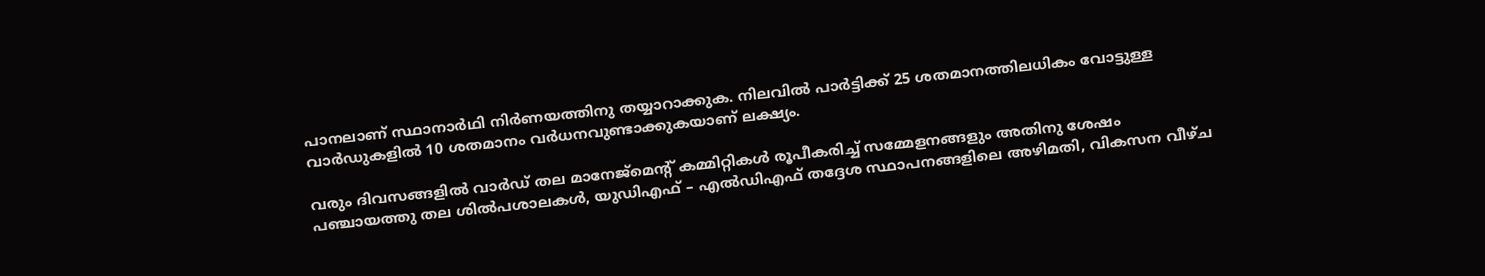പാനലാണ് സ്ഥാനാർഥി നിർണയത്തിനു തയ്യാറാക്കുക. നിലവിൽ പാർട്ടിക്ക് 25 ശതമാനത്തിലധികം വോട്ടുള്ള വാർഡുകളിൽ 10 ശതമാനം വർധനവുണ്ടാക്കുകയാണ് ലക്ഷ്യം.

വരും ദിവസങ്ങളിൽ വാർഡ് തല മാനേജ്മെന്റ് കമ്മിറ്റികൾ രൂപീകരിച്ച് സമ്മേളനങ്ങളും അതിനു ശേഷം പഞ്ചായത്തു തല ശിൽപശാലകൾ, യുഡിഎഫ് – എൽഡിഎഫ് തദ്ദേശ സ്ഥാപനങ്ങളിലെ അഴിമതി, വികസന വീഴ്ച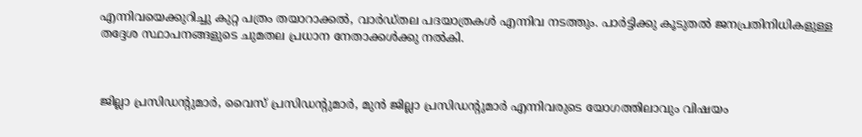എന്നിവയെക്കുറിച്ചു കുറ്റ പത്രം തയാറാക്കൽ, വാർഡ്‌തല പദയാത്രകൾ എന്നിവ നടത്തും. പാർട്ടിക്കു കൂടുതൽ ജനപ്രതിനിധികളുള്ള തദ്ദേശ സ്ഥാപനങ്ങളുടെ ചുമതല പ്രധാന നേതാക്കൾക്കു നൽകി.



ജില്ലാ പ്രസിഡന്റുമാർ, വൈസ് പ്രസിഡന്റുമാർ, മുൻ ജില്ലാ പ്രസിഡന്റുമാർ എന്നിവരുടെ യോഗത്തിലാവും വിഷയം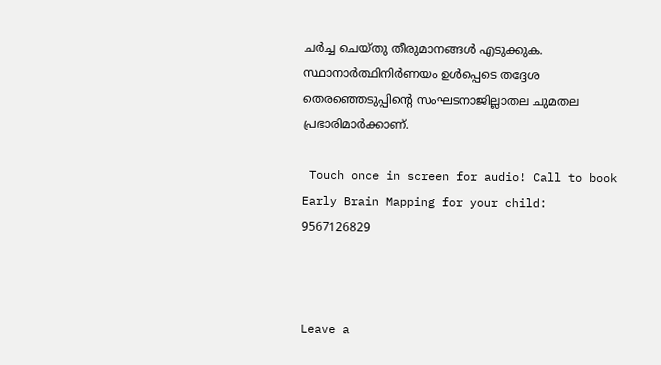ചർച്ച ചെയ്തു തീരുമാനങ്ങൾ എടുക്കുക. സ്ഥാനാർത്ഥിനിർണയം ഉൾപ്പെടെ തദ്ദേശ തെരഞ്ഞെടുപ്പിന്റെ സംഘടനാജില്ലാതല ചുമതല പ്രഭാരിമാർക്കാണ്.

 Touch once in screen for audio! Call to book Early Brain Mapping for your child: 9567126829



Leave a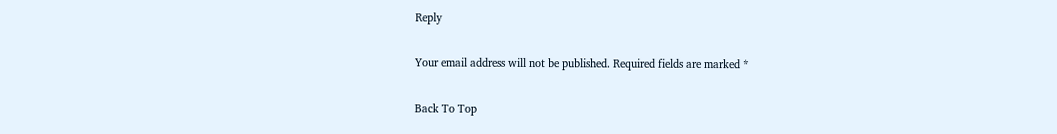Reply

Your email address will not be published. Required fields are marked *

Back To Top